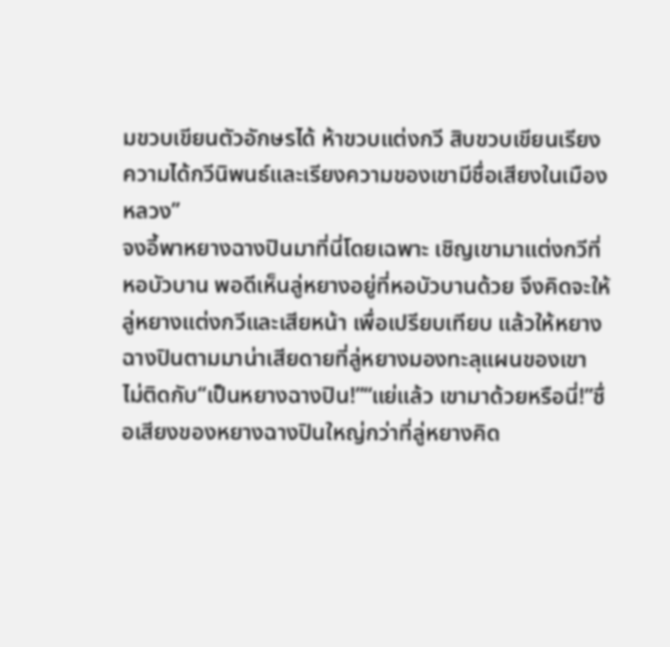มขวบเขียนตัวอักษรได้ ห้าขวบแต่งกวี สิบขวบเขียนเรียงความได้กวีนิพนธ์และเรียงความของเขามีชื่อเสียงในเมืองหลวง”
จงอี้พาหยางฉางปินมาที่นี่โดยเฉพาะ เชิญเขามาแต่งกวีที่หอบัวบาน พอดีเห็นลู่หยางอยู่ที่หอบัวบานด้วย จึงคิดจะให้ลู่หยางแต่งกวีและเสียหน้า เพื่อเปรียบเทียบ แล้วให้หยางฉางปินตามมาน่าเสียดายที่ลู่หยางมองทะลุแผนของเขา ไม่ติดกับ“เป็นหยางฉางปิน!”“แย่แล้ว เขามาด้วยหรือนี่!”ชื่อเสียงของหยางฉางปินใหญ่กว่าที่ลู่หยางคิด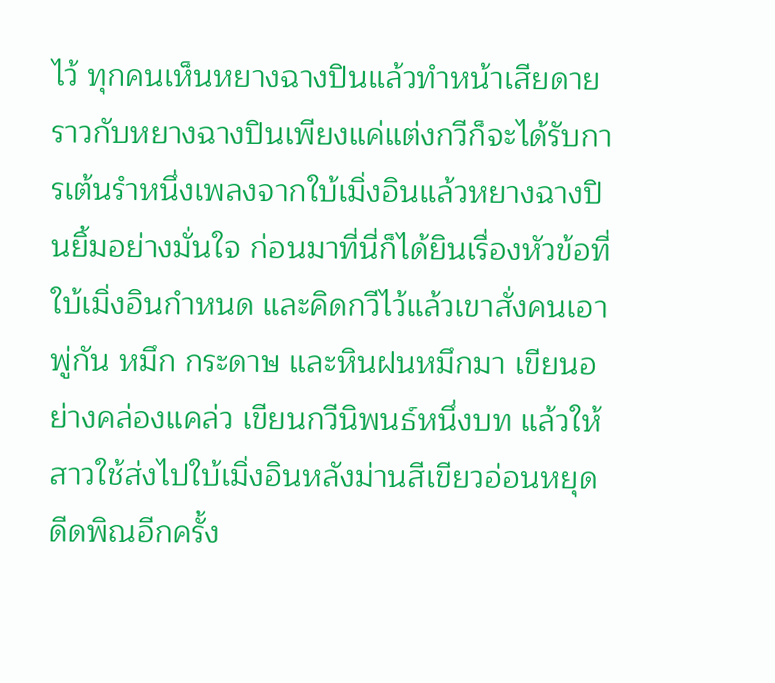ไว้ ทุกคนเห็นหยางฉางปินแล้วทำหน้าเสียดาย ราวกับหยางฉางปินเพียงแค่แต่งกวีก็จะได้รับการเต้นรำหนึ่งเพลงจากใบ้เมิ่งอินแล้วหยางฉางปินยิ้มอย่างมั่นใจ ก่อนมาที่นี่ก็ได้ยินเรื่องหัวข้อที่ใบ้เมิ่งอินกำหนด และคิดกวีไว้แล้วเขาสั่งคนเอาพู่กัน หมึก กระดาษ และหินฝนหมึกมา เขียนอย่างคล่องแคล่ว เขียนกวีนิพนธ์หนึ่งบท แล้วให้สาวใช้ส่งไปใบ้เมิ่งอินหลังม่านสีเขียวอ่อนหยุดดีดพิณอีกครั้ง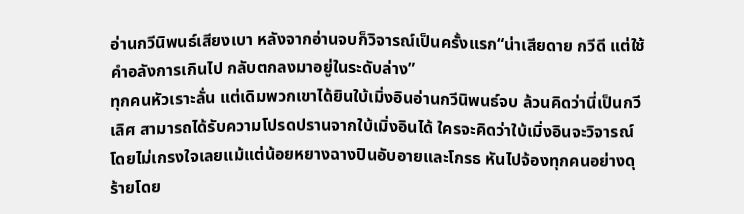อ่านกวีนิพนธ์เสียงเบา หลังจากอ่านจบก็วิจารณ์เป็นครั้งแรก“น่าเสียดาย กวีดี แต่ใช้คำอลังการเกินไป กลับตกลงมาอยู่ในระดับล่าง”
ทุกคนหัวเราะลั่น แต่เดิมพวกเขาได้ยินใบ้เมิ่งอินอ่านกวีนิพนธ์จบ ล้วนคิดว่านี่เป็นกวีเลิศ สามารถได้รับความโปรดปรานจากใบ้เมิ่งอินได้ ใครจะคิดว่าใบ้เมิ่งอินจะวิจารณ์โดยไม่เกรงใจเลยแม้แต่น้อยหยางฉางปินอับอายและโกรธ หันไปจ้องทุกคนอย่างดุร้ายโดย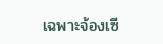เฉพาะจ้องเซี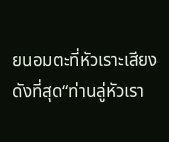ยนอมตะที่หัวเราะเสียงดังที่สุด“ท่านลู่หัวเรา